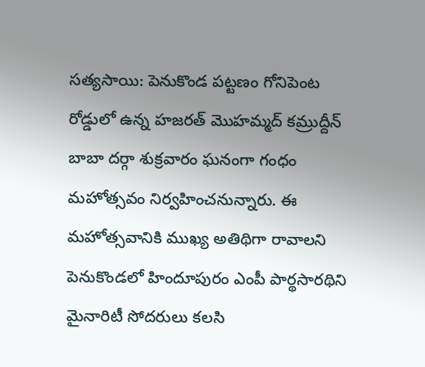సత్యసాయి: పెనుకొండ పట్టణం గోనిపెంట రోడ్డులో ఉన్న హజరత్ మొహమ్మద్ కమ్రుద్దీన్ బాబా దర్గా శుక్రవారం ఘనంగా గంధం మహోత్సవం నిర్వహించనున్నారు. ఈ మహోత్సవానికి ముఖ్య అతిథిగా రావాలని పెనుకొండలో హిందూపురం ఎంపీ పార్థసారథిని మైనారిటీ సోదరులు కలసి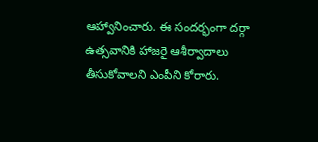ఆహ్వానించారు. ఈ సందర్భంగా దర్గా ఉత్సవానికి హాజరై ఆశీర్వాదాలు తీసుకోవాలని ఎంపీని కోరారు.